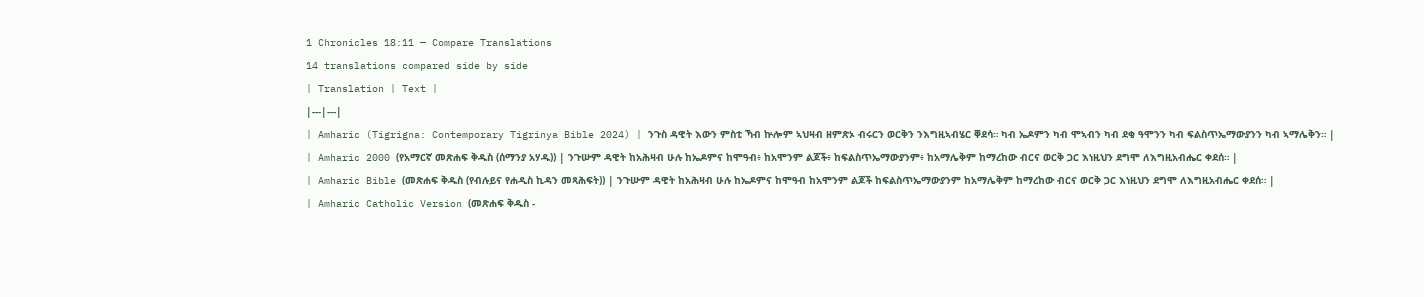1 Chronicles 18:11 — Compare Translations
14 translations compared side by side
| Translation | Text |
|---|---|
| Amharic (Tigrigna: Contemporary Tigrinya Bible 2024) | ንጉስ ዳዊት እውን ምስቲ ኻብ ኵሎም ኣህዛብ ዘምጽኦ ብሩርን ወርቅን ንእግዚኣብሄር ቐደሳ። ካብ ኤዶምን ካብ ሞኣብን ካብ ደቂ ዓሞንን ካብ ፍልስጥኤማውያንን ካብ ኣማሌቅን። |
| Amharic 2000 (የአማርኛ መጽሐፍ ቅዱስ (ሰማንያ አሃዱ)) | ንጉሡም ዳዊት ከአሕዛብ ሁሉ ከኤዶምና ከሞዓብ፥ ከአሞንም ልጆች፥ ከፍልስጥኤማውያንም፥ ከአማሌቅም ከማረከው ብርና ወርቅ ጋር እነዚህን ደግሞ ለእግዚአብሔር ቀደሰ። |
| Amharic Bible (መጽሐፍ ቅዱስ (የብሉይና የሐዲስ ኪዳን መጻሕፍት)) | ንጉሡም ዳዊት ከአሕዛብ ሁሉ ከኤዶምና ከሞዓብ ከአሞንም ልጆች ከፍልስጥኤማውያንም ከአማሌቅም ከማረከው ብርና ወርቅ ጋር እነዚህን ደግሞ ለእግዚአብሔር ቀደሰ። |
| Amharic Catholic Version (መጽሐፍ ቅዱስ -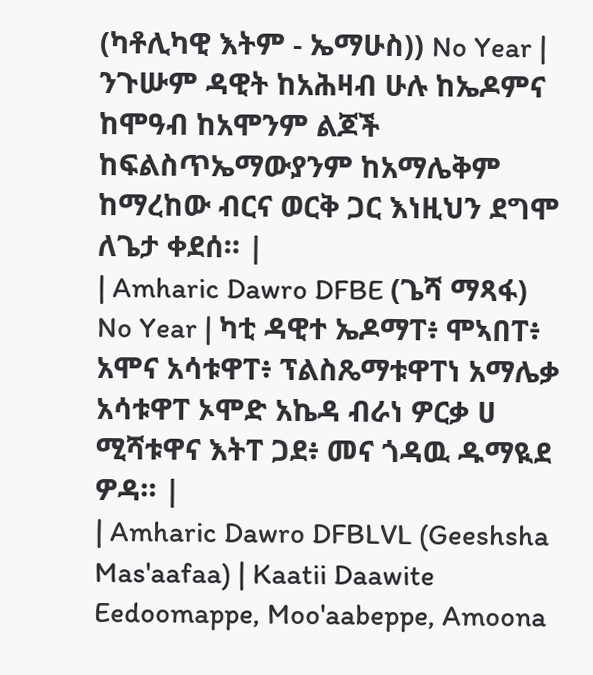(ካቶሊካዊ እትም - ኤማሁስ)) No Year | ንጉሡም ዳዊት ከአሕዛብ ሁሉ ከኤዶምና ከሞዓብ ከአሞንም ልጆች ከፍልስጥኤማውያንም ከአማሌቅም ከማረከው ብርና ወርቅ ጋር እነዚህን ደግሞ ለጌታ ቀደሰ። |
| Amharic Dawro DFBE (ጌሻ ማጻፋ) No Year | ካቲ ዳዊተ ኤዶማፐ፥ ሞኣበፐ፥ አሞና አሳቱዋፐ፥ ፕልስጼማቱዋፐነ አማሌቃ አሳቱዋፐ ኦሞድ አኬዳ ብራነ ዎርቃ ሀ ሚሻቱዋና እትፐ ጋደ፥ መና ጎዳዉ ዱማዪደ ዎዳ። |
| Amharic Dawro DFBLVL (Geeshsha Mas'aafaa) | Kaatii Daawite Eedoomappe, Moo'aabeppe, Amoona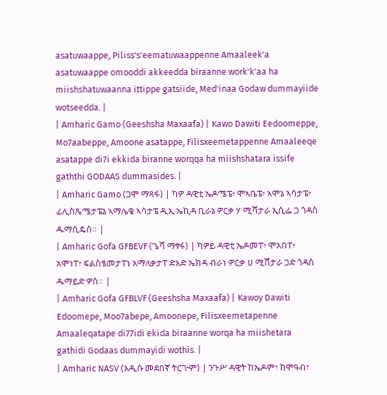asatuwaappe, Piliss's'eematuwaappenne Amaaleek'a asatuwaappe omooddi akkeedda biraanne work'k'aa ha miishshatuwaanna ittippe gatsiide, Med'inaa Godaw dummayiide wotseedda. |
| Amharic Gamo (Geeshsha Maxaafa) | Kawo Dawiti Eedoomeppe, Mo7aabeppe, Amoone asatappe, Filisxeemetappenne Amaaleeqe asatappe di7i ekkida biranne worqqa ha miishshatara issife gaththi GODAAS dummasides. |
| Amharic Gamo (ጋሞ ማጻፋ) | ካዎ ዳዊቲ ኤዶሜፔ፥ ሞኣቤፔ፥ ኣሞኔ ኣሳታፔ፥ ፊሊስጼሜታፔኔ ኣማሌቄ ኣሳታፔ ዲኢ ኤኪዳ ቢራኔ ዎርቃ ሃ ሚሻታራ ኢሲፌ ጋ ጎዳስ ዱማሲዴስ። |
| Amharic Gofa GFBEVF (ጌሻ ማፃፋ) | ካዎይ ዳዊቲ ኤዶመፐ፥ ሞአበፐ፥ አሞነፐ፥ ፍልስፄመታፐነ አማለቃታፐ ድእድ ኤክዳ ብራነ ዎርቃ ሀ ሚሸታራ ጋድ ጎዳስ ዱማይድ ዎስ። |
| Amharic Gofa GFBLVF (Geeshsha Maxaafa) | Kawoy Dawiti Edoomepe, Moo7abepe, Amoonepe, Filisxeemetapenne Amaaleqatape di77idi ekida biraanne worqa ha miishetara gathidi Godaas dummayidi wothis. |
| Amharic NASV (አዲሱ መደበኛ ትርጒም) | ንጉሥ ዳዊት ከኤዶም፣ ከሞዓብ፣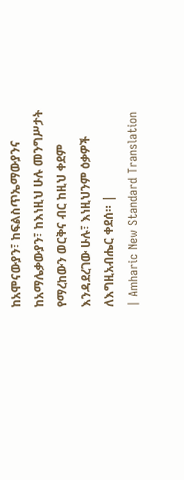ከአሞናውያን፣ ከፍልስጥኤማውያንና ከአማሌቃውያን፣ ከእነዚህ ሁሉ መንግሥታት የማረከውን ወርቅና ብር ከዚህ ቀደም እንዳደረገው ሁሉ፣ እነዚህንም ዕቃዎች ለእግዚአብሔር ቀደሰ። |
| Amharic New Standard Translation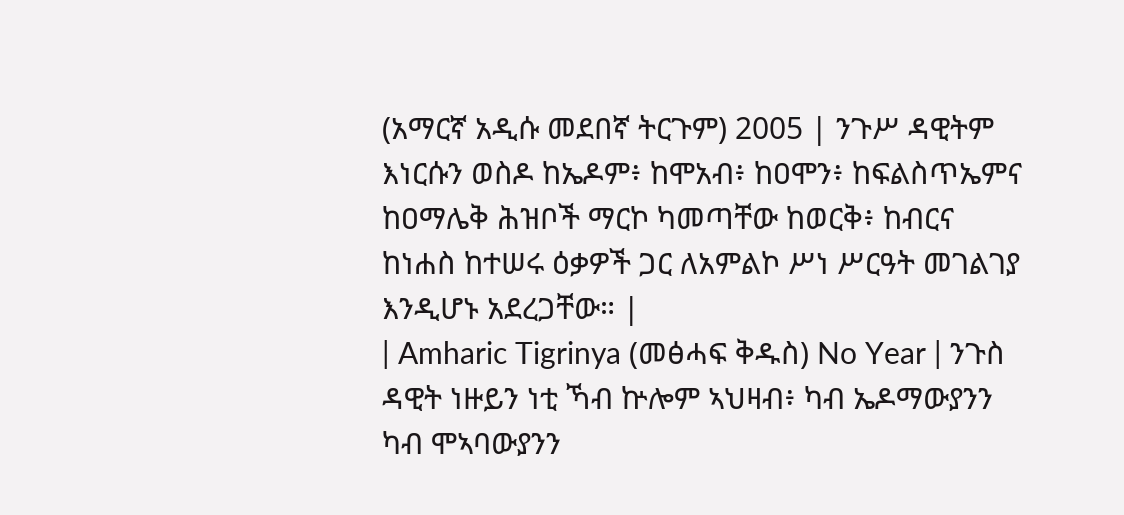(አማርኛ አዲሱ መደበኛ ትርጉም) 2005 | ንጉሥ ዳዊትም እነርሱን ወስዶ ከኤዶም፥ ከሞአብ፥ ከዐሞን፥ ከፍልስጥኤምና ከዐማሌቅ ሕዝቦች ማርኮ ካመጣቸው ከወርቅ፥ ከብርና ከነሐስ ከተሠሩ ዕቃዎች ጋር ለአምልኮ ሥነ ሥርዓት መገልገያ እንዲሆኑ አደረጋቸው። |
| Amharic Tigrinya (መፅሓፍ ቅዱስ) No Year | ንጉስ ዳዊት ነዙይን ነቲ ኻብ ኵሎም ኣህዛብ፥ ካብ ኤዶማውያንን ካብ ሞኣባውያንን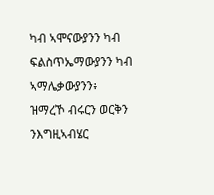ካብ ኣሞናውያንን ካብ ፍልስጥኤማውያንን ካብ ኣማሌቃውያንን፥ ዝማረኾ ብሩርን ወርቅን ንእግዚኣብሄር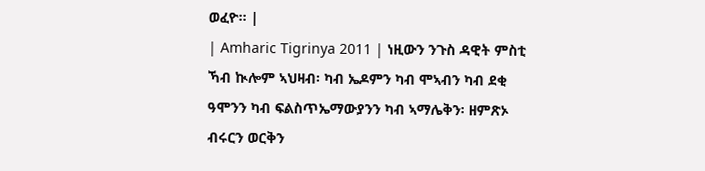ወፈዮ። |
| Amharic Tigrinya 2011 | ነዚውን ንጉስ ዳዊት ምስቲ ኻብ ኲሎም ኣህዛብ፡ ካብ ኤዶምን ካብ ሞኣብን ካብ ደቂ ዓሞንን ካብ ፍልስጥኤማውያንን ካብ ኣማሌቅን፡ ዘምጽኦ ብሩርን ወርቅን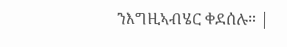ንእግዚኣብሄር ቀደሰሉ። |